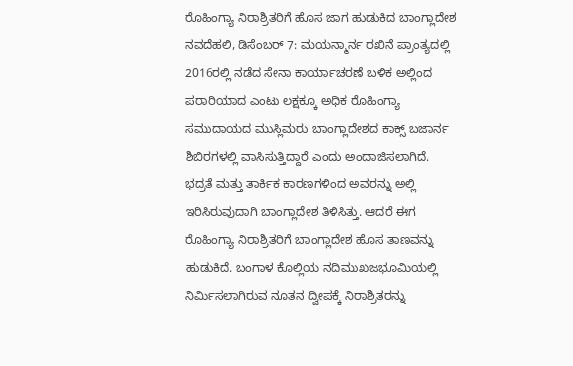ರೊಹಿಂಗ್ಯಾ ನಿರಾಶ್ರಿತರಿಗೆ ಹೊಸ ಜಾಗ ಹುಡುಕಿದ ಬಾಂಗ್ಲಾದೇಶ
ನವದೆಹಲಿ, ಡಿಸೆಂಬರ್ 7: ಮಯನ್ಮಾರ್ನ ರಖಿನೆ ಪ್ರಾಂತ್ಯದಲ್ಲಿ 2016ರಲ್ಲಿ ನಡೆದ ಸೇನಾ ಕಾರ್ಯಾಚರಣೆ ಬಳಿಕ ಅಲ್ಲಿಂದ ಪರಾರಿಯಾದ ಎಂಟು ಲಕ್ಷಕ್ಕೂ ಅಧಿಕ ರೊಹಿಂಗ್ಯಾ ಸಮುದಾಯದ ಮುಸ್ಲಿಮರು ಬಾಂಗ್ಲಾದೇಶದ ಕಾಕ್ಸ್ ಬಜಾರ್ನ ಶಿಬಿರಗಳಲ್ಲಿ ವಾಸಿಸುತ್ತಿದ್ದಾರೆ ಎಂದು ಅಂದಾಜಿಸಲಾಗಿದೆ. ಭದ್ರತೆ ಮತ್ತು ತಾರ್ಕಿಕ ಕಾರಣಗಳಿಂದ ಅವರನ್ನು ಅಲ್ಲಿ ಇರಿಸಿರುವುದಾಗಿ ಬಾಂಗ್ಲಾದೇಶ ತಿಳಿಸಿತ್ತು. ಆದರೆ ಈಗ ರೊಹಿಂಗ್ಯಾ ನಿರಾಶ್ರಿತರಿಗೆ ಬಾಂಗ್ಲಾದೇಶ ಹೊಸ ತಾಣವನ್ನು ಹುಡುಕಿದೆ. ಬಂಗಾಳ ಕೊಲ್ಲಿಯ ನದಿಮುಖಜಭೂಮಿಯಲ್ಲಿ ನಿರ್ಮಿಸಲಾಗಿರುವ ನೂತನ ದ್ವೀಪಕ್ಕೆ ನಿರಾಶ್ರಿತರನ್ನು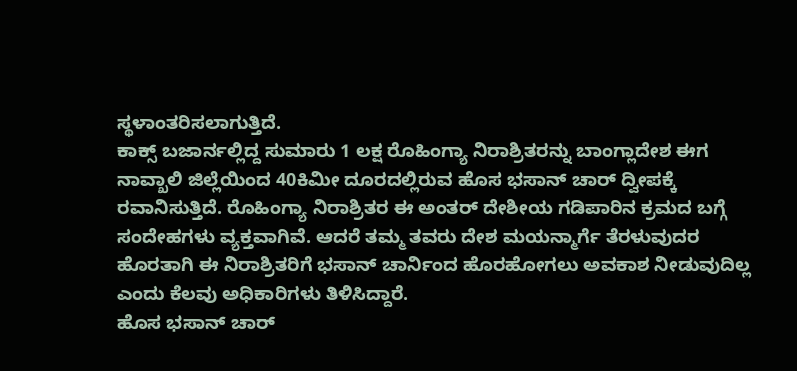ಸ್ಥಳಾಂತರಿಸಲಾಗುತ್ತಿದೆ.
ಕಾಕ್ಸ್ ಬಜಾರ್ನಲ್ಲಿದ್ದ ಸುಮಾರು 1 ಲಕ್ಷ ರೊಹಿಂಗ್ಯಾ ನಿರಾಶ್ರಿತರನ್ನು ಬಾಂಗ್ಲಾದೇಶ ಈಗ ನಾವ್ಖಾಲಿ ಜಿಲ್ಲೆಯಿಂದ 40ಕಿಮೀ ದೂರದಲ್ಲಿರುವ ಹೊಸ ಭಸಾನ್ ಚಾರ್ ದ್ವೀಪಕ್ಕೆ ರವಾನಿಸುತ್ತಿದೆ. ರೊಹಿಂಗ್ಯಾ ನಿರಾಶ್ರಿತರ ಈ ಅಂತರ್ ದೇಶೀಯ ಗಡಿಪಾರಿನ ಕ್ರಮದ ಬಗ್ಗೆ ಸಂದೇಹಗಳು ವ್ಯಕ್ತವಾಗಿವೆ. ಆದರೆ ತಮ್ಮ ತವರು ದೇಶ ಮಯನ್ಮಾರ್ಗೆ ತೆರಳುವುದರ ಹೊರತಾಗಿ ಈ ನಿರಾಶ್ರಿತರಿಗೆ ಭಸಾನ್ ಚಾರ್ನಿಂದ ಹೊರಹೋಗಲು ಅವಕಾಶ ನೀಡುವುದಿಲ್ಲ ಎಂದು ಕೆಲವು ಅಧಿಕಾರಿಗಳು ತಿಳಿಸಿದ್ದಾರೆ.
ಹೊಸ ಭಸಾನ್ ಚಾರ್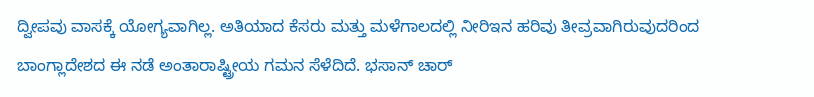ದ್ವೀಪವು ವಾಸಕ್ಕೆ ಯೋಗ್ಯವಾಗಿಲ್ಲ. ಅತಿಯಾದ ಕೆಸರು ಮತ್ತು ಮಳೆಗಾಲದಲ್ಲಿ ನೀರಿಇನ ಹರಿವು ತೀವ್ರವಾಗಿರುವುದರಿಂದ ಬಾಂಗ್ಲಾದೇಶದ ಈ ನಡೆ ಅಂತಾರಾಷ್ಟ್ರೀಯ ಗಮನ ಸೆಳೆದಿದೆ. ಭಸಾನ್ ಚಾರ್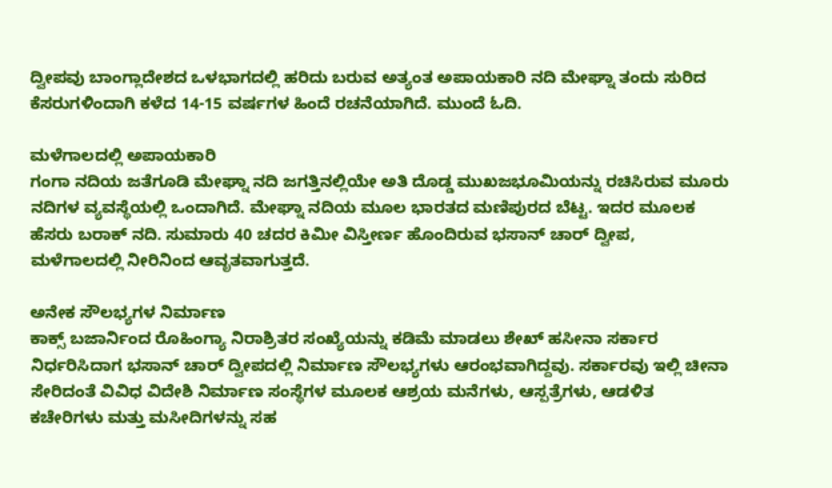ದ್ವೀಪವು ಬಾಂಗ್ಲಾದೇಶದ ಒಳಭಾಗದಲ್ಲಿ ಹರಿದು ಬರುವ ಅತ್ಯಂತ ಅಪಾಯಕಾರಿ ನದಿ ಮೇಘ್ನಾ ತಂದು ಸುರಿದ ಕೆಸರುಗಳಿಂದಾಗಿ ಕಳೆದ 14-15 ವರ್ಷಗಳ ಹಿಂದೆ ರಚನೆಯಾಗಿದೆ. ಮುಂದೆ ಓದಿ.

ಮಳೆಗಾಲದಲ್ಲಿ ಅಪಾಯಕಾರಿ
ಗಂಗಾ ನದಿಯ ಜತೆಗೂಡಿ ಮೇಘ್ನಾ ನದಿ ಜಗತ್ತಿನಲ್ಲಿಯೇ ಅತಿ ದೊಡ್ಡ ಮುಖಜಭೂಮಿಯನ್ನು ರಚಿಸಿರುವ ಮೂರು ನದಿಗಳ ವ್ಯವಸ್ಥೆಯಲ್ಲಿ ಒಂದಾಗಿದೆ. ಮೇಘ್ನಾ ನದಿಯ ಮೂಲ ಭಾರತದ ಮಣಿಪುರದ ಬೆಟ್ಟ. ಇದರ ಮೂಲಕ ಹೆಸರು ಬರಾಕ್ ನದಿ. ಸುಮಾರು 40 ಚದರ ಕಿಮೀ ವಿಸ್ತೀರ್ಣ ಹೊಂದಿರುವ ಭಸಾನ್ ಚಾರ್ ದ್ವೀಪ, ಮಳೆಗಾಲದಲ್ಲಿ ನೀರಿನಿಂದ ಆವೃತವಾಗುತ್ತದೆ.

ಅನೇಕ ಸೌಲಭ್ಯಗಳ ನಿರ್ಮಾಣ
ಕಾಕ್ಸ್ ಬಜಾರ್ನಿಂದ ರೊಹಿಂಗ್ಯಾ ನಿರಾಶ್ರಿತರ ಸಂಖ್ಯೆಯನ್ನು ಕಡಿಮೆ ಮಾಡಲು ಶೇಖ್ ಹಸೀನಾ ಸರ್ಕಾರ ನಿರ್ಧರಿಸಿದಾಗ ಭಸಾನ್ ಚಾರ್ ದ್ವೀಪದಲ್ಲಿ ನಿರ್ಮಾಣ ಸೌಲಭ್ಯಗಳು ಆರಂಭವಾಗಿದ್ದವು. ಸರ್ಕಾರವು ಇಲ್ಲಿ ಚೀನಾ ಸೇರಿದಂತೆ ವಿವಿಧ ವಿದೇಶಿ ನಿರ್ಮಾಣ ಸಂಸ್ಥೆಗಳ ಮೂಲಕ ಆಶ್ರಯ ಮನೆಗಳು, ಆಸ್ಪತ್ರೆಗಳು, ಆಡಳಿತ ಕಚೇರಿಗಳು ಮತ್ತು ಮಸೀದಿಗಳನ್ನು ಸಹ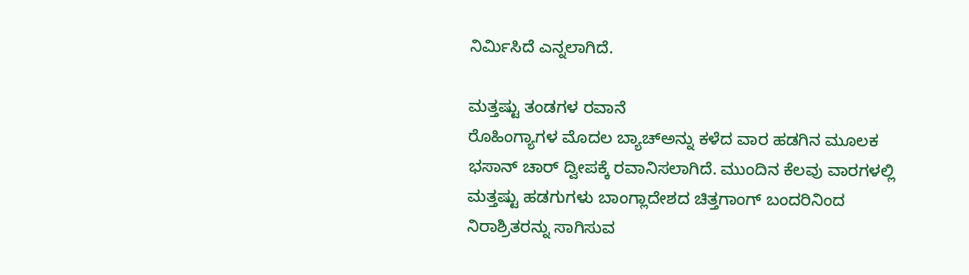ನಿರ್ಮಿಸಿದೆ ಎನ್ನಲಾಗಿದೆ.

ಮತ್ತಷ್ಟು ತಂಡಗಳ ರವಾನೆ
ರೊಹಿಂಗ್ಯಾಗಳ ಮೊದಲ ಬ್ಯಾಚ್ಅನ್ನು ಕಳೆದ ವಾರ ಹಡಗಿನ ಮೂಲಕ ಭಸಾನ್ ಚಾರ್ ದ್ವೀಪಕ್ಕೆ ರವಾನಿಸಲಾಗಿದೆ. ಮುಂದಿನ ಕೆಲವು ವಾರಗಳಲ್ಲಿ ಮತ್ತಷ್ಟು ಹಡಗುಗಳು ಬಾಂಗ್ಲಾದೇಶದ ಚಿತ್ತಗಾಂಗ್ ಬಂದರಿನಿಂದ ನಿರಾಶ್ರಿತರನ್ನು ಸಾಗಿಸುವ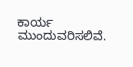ಕಾರ್ಯ ಮುಂದುವರಿಸಲಿವೆ.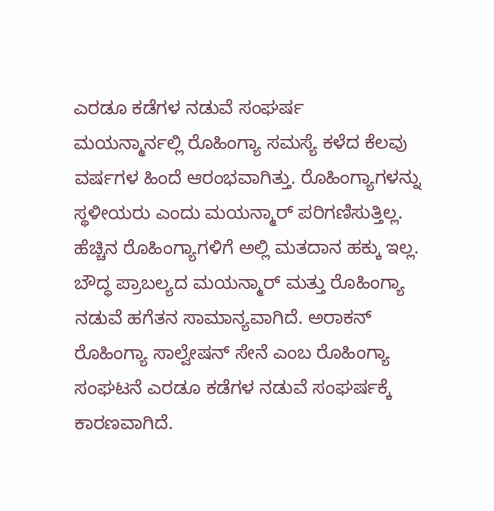ಎರಡೂ ಕಡೆಗಳ ನಡುವೆ ಸಂಘರ್ಷ
ಮಯನ್ಮಾರ್ನಲ್ಲಿ ರೊಹಿಂಗ್ಯಾ ಸಮಸ್ಯೆ ಕಳೆದ ಕೆಲವು ವರ್ಷಗಳ ಹಿಂದೆ ಆರಂಭವಾಗಿತ್ತು. ರೊಹಿಂಗ್ಯಾಗಳನ್ನು ಸ್ಥಳೀಯರು ಎಂದು ಮಯನ್ಮಾರ್ ಪರಿಗಣಿಸುತ್ತಿಲ್ಲ. ಹೆಚ್ಚಿನ ರೊಹಿಂಗ್ಯಾಗಳಿಗೆ ಅಲ್ಲಿ ಮತದಾನ ಹಕ್ಕು ಇಲ್ಲ. ಬೌದ್ಧ ಪ್ರಾಬಲ್ಯದ ಮಯನ್ಮಾರ್ ಮತ್ತು ರೊಹಿಂಗ್ಯಾ ನಡುವೆ ಹಗೆತನ ಸಾಮಾನ್ಯವಾಗಿದೆ. ಅರಾಕನ್ ರೊಹಿಂಗ್ಯಾ ಸಾಲ್ವೇಷನ್ ಸೇನೆ ಎಂಬ ರೊಹಿಂಗ್ಯಾ ಸಂಘಟನೆ ಎರಡೂ ಕಡೆಗಳ ನಡುವೆ ಸಂಘರ್ಷಕ್ಕೆ ಕಾರಣವಾಗಿದೆ.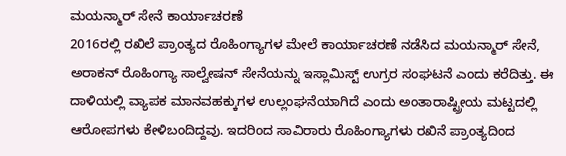ಮಯನ್ಮಾರ್ ಸೇನೆ ಕಾರ್ಯಾಚರಣೆ
2016ರಲ್ಲಿ ರಖಿಲೆ ಪ್ರಾಂತ್ಯದ ರೊಹಿಂಗ್ಯಾಗಳ ಮೇಲೆ ಕಾರ್ಯಾಚರಣೆ ನಡೆಸಿದ ಮಯನ್ಮಾರ್ ಸೇನೆ, ಅರಾಕನ್ ರೊಹಿಂಗ್ಯಾ ಸಾಲ್ವೇಷನ್ ಸೇನೆಯನ್ನು ಇಸ್ಲಾಮಿಸ್ಟ್ ಉಗ್ರರ ಸಂಘಟನೆ ಎಂದು ಕರೆದಿತ್ತು. ಈ ದಾಳಿಯಲ್ಲಿ ವ್ಯಾಪಕ ಮಾನವಹಕ್ಕುಗಳ ಉಲ್ಲಂಘನೆಯಾಗಿದೆ ಎಂದು ಅಂತಾರಾಷ್ಟ್ರೀಯ ಮಟ್ಟದಲ್ಲಿ ಆರೋಪಗಳು ಕೇಳಿಬಂದಿದ್ದವು. ಇದರಿಂದ ಸಾವಿರಾರು ರೊಹಿಂಗ್ಯಾಗಳು ರಖಿನೆ ಪ್ರಾಂತ್ಯದಿಂದ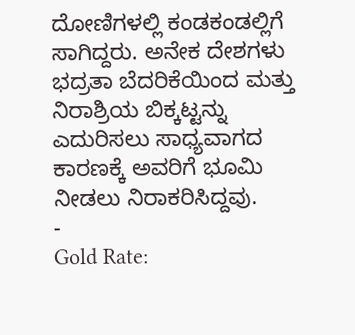ದೋಣಿಗಳಲ್ಲಿ ಕಂಡಕಂಡಲ್ಲಿಗೆ ಸಾಗಿದ್ದರು. ಅನೇಕ ದೇಶಗಳು ಭದ್ರತಾ ಬೆದರಿಕೆಯಿಂದ ಮತ್ತು ನಿರಾಶ್ರಿಯ ಬಿಕ್ಕಟ್ಟನ್ನು ಎದುರಿಸಲು ಸಾಧ್ಯವಾಗದ ಕಾರಣಕ್ಕೆ ಅವರಿಗೆ ಭೂಮಿ ನೀಡಲು ನಿರಾಕರಿಸಿದ್ದವು.
-
Gold Rate: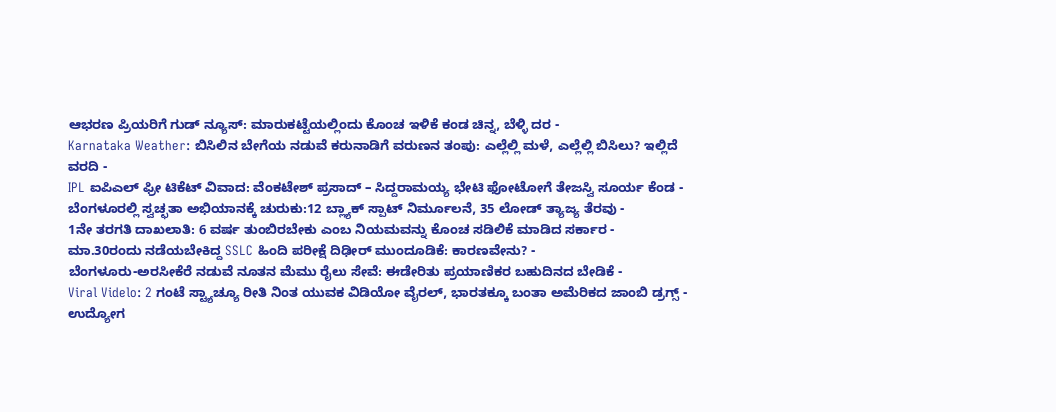ಆಭರಣ ಪ್ರಿಯರಿಗೆ ಗುಡ್ ನ್ಯೂಸ್: ಮಾರುಕಟ್ಟೆಯಲ್ಲಿಂದು ಕೊಂಚ ಇಳಿಕೆ ಕಂಡ ಚಿನ್ನ, ಬೆಳ್ಳಿ ದರ -
Karnataka Weather: ಬಿಸಿಲಿನ ಬೇಗೆಯ ನಡುವೆ ಕರುನಾಡಿಗೆ ವರುಣನ ತಂಪು: ಎಲ್ಲೆಲ್ಲಿ ಮಳೆ, ಎಲ್ಲೆಲ್ಲಿ ಬಿಸಿಲು? ಇಲ್ಲಿದೆ ವರದಿ -
IPL ಐಪಿಎಲ್ ಫ್ರೀ ಟಿಕೆಟ್ ವಿವಾದ: ವೆಂಕಟೇಶ್ ಪ್ರಸಾದ್ – ಸಿದ್ದರಾಮಯ್ಯ ಭೇಟಿ ಫೋಟೋಗೆ ತೇಜಸ್ವಿ ಸೂರ್ಯ ಕೆಂಡ -
ಬೆಂಗಳೂರಲ್ಲಿ ಸ್ವಚ್ಛತಾ ಅಭಿಯಾನಕ್ಕೆ ಚುರುಕು:12 ಬ್ಲ್ಯಾಕ್ ಸ್ಪಾಟ್ ನಿರ್ಮೂಲನೆ, 35 ಲೋಡ್ ತ್ಯಾಜ್ಯ ತೆರವು -
1ನೇ ತರಗತಿ ದಾಖಲಾತಿ: 6 ವರ್ಷ ತುಂಬಿರಬೇಕು ಎಂಬ ನಿಯಮವನ್ನು ಕೊಂಚ ಸಡಿಲಿಕೆ ಮಾಡಿದ ಸರ್ಕಾರ -
ಮಾ.30ರಂದು ನಡೆಯಬೇಕಿದ್ದ SSLC ಹಿಂದಿ ಪರೀಕ್ಷೆ ದಿಢೀರ್ ಮುಂದೂಡಿಕೆ: ಕಾರಣವೇನು? -
ಬೆಂಗಳೂರು-ಅರಸೀಕೆರೆ ನಡುವೆ ನೂತನ ಮೆಮು ರೈಲು ಸೇವೆ: ಈಡೇರಿತು ಪ್ರಯಾಣಿಕರ ಬಹುದಿನದ ಬೇಡಿಕೆ -
Viral Videlo: 2 ಗಂಟೆ ಸ್ಟ್ಯಾಚ್ಯೂ ರೀತಿ ನಿಂತ ಯುವಕ ವಿಡಿಯೋ ವೈರಲ್, ಭಾರತಕ್ಕೂ ಬಂತಾ ಅಮೆರಿಕದ ಜಾಂಬಿ ಡ್ರಗ್ಸ್ -
ಉದ್ಯೋಗ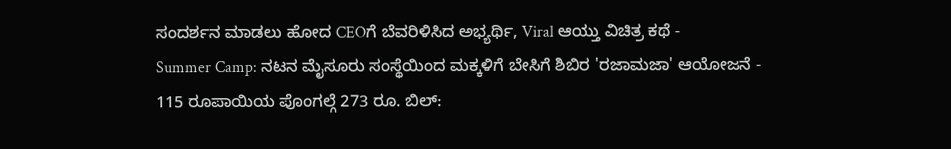ಸಂದರ್ಶನ ಮಾಡಲು ಹೋದ CEOಗೆ ಬೆವರಿಳಿಸಿದ ಅಭ್ಯರ್ಥಿ, Viral ಆಯ್ತು ವಿಚಿತ್ರ ಕಥೆ -
Summer Camp: ನಟನ ಮೈಸೂರು ಸಂಸ್ಥೆಯಿಂದ ಮಕ್ಕಳಿಗೆ ಬೇಸಿಗೆ ಶಿಬಿರ 'ರಜಾಮಜಾ' ಆಯೋಜನೆ -
115 ರೂಪಾಯಿಯ ಪೊಂಗಲ್ಗೆ 273 ರೂ. ಬಿಲ್: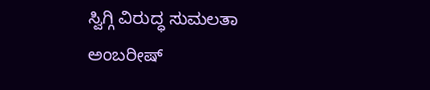ಸ್ವಿಗ್ಗಿ ವಿರುದ್ಧ ಸುಮಲತಾ ಅಂಬರೀಷ್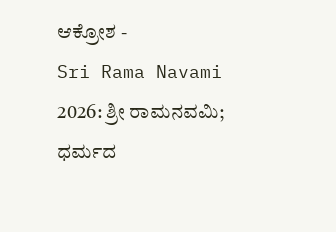ಆಕ್ರೋಶ -
Sri Rama Navami 2026: ಶ್ರೀ ರಾಮನವಮಿ; ಧರ್ಮದ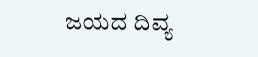ಜಯದ ದಿವ್ಯ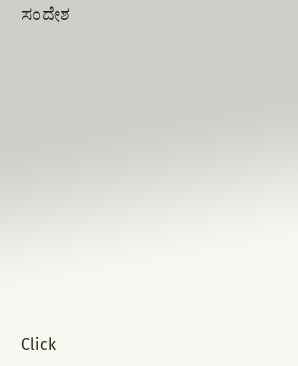ಸಂದೇಶ












Click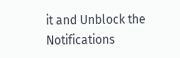it and Unblock the Notifications